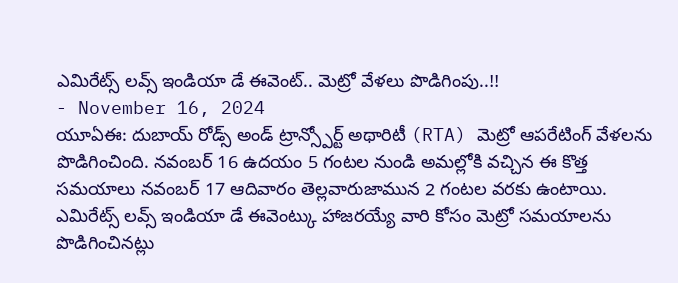ఎమిరేట్స్ లవ్స్ ఇండియా డే ఈవెంట్.. మెట్రో వేళలు పొడిగింపు..!!
- November 16, 2024
యూఏఈ: దుబాయ్ రోడ్స్ అండ్ ట్రాన్స్పోర్ట్ అథారిటీ (RTA) మెట్రో ఆపరేటింగ్ వేళలను పొడిగించింది. నవంబర్ 16 ఉదయం 5 గంటల నుండి అమల్లోకి వచ్చిన ఈ కొత్త సమయాలు నవంబర్ 17 ఆదివారం తెల్లవారుజామున 2 గంటల వరకు ఉంటాయి. ఎమిరేట్స్ లవ్స్ ఇండియా డే ఈవెంట్కు హాజరయ్యే వారి కోసం మెట్రో సమయాలను పొడిగించినట్లు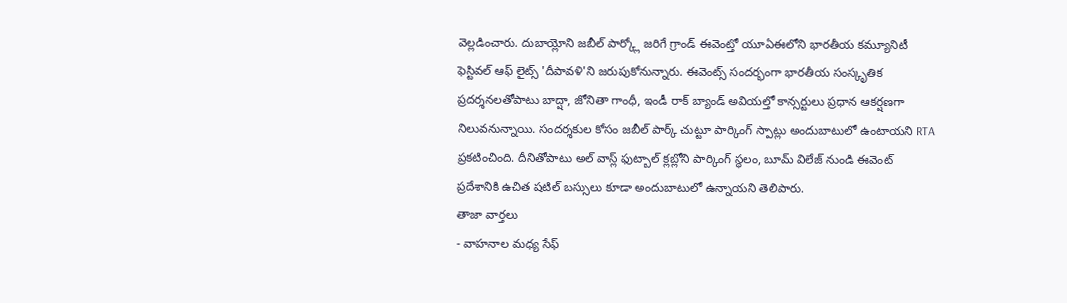వెల్లడించారు. దుబాయ్లోని జబీల్ పార్క్లో జరిగే గ్రాండ్ ఈవెంట్తో యూఏఈలోని భారతీయ కమ్యూనిటీ ఫెస్టివల్ ఆఫ్ లైట్స్ 'దీపావళి'ని జరుపుకోనున్నారు. ఈవెంట్స్ సందర్భంగా భారతీయ సంస్కృతిక ప్రదర్శనలతోపాటు బాద్షా, జోనితా గాంధీ, ఇండీ రాక్ బ్యాండ్ అవియల్తో కాన్సర్టులు ప్రధాన ఆకర్షణగా నిలువనున్నాయి. సందర్శకుల కోసం జబీల్ పార్క్ చుట్టూ పార్కింగ్ స్పాట్లు అందుబాటులో ఉంటాయని RTA ప్రకటించింది. దీనితోపాటు అల్ వాస్ల్ ఫుట్బాల్ క్లబ్లోని పార్కింగ్ స్థలం, బూమ్ విలేజ్ నుండి ఈవెంట్ ప్రదేశానికి ఉచిత షటిల్ బస్సులు కూడా అందుబాటులో ఉన్నాయని తెలిపారు.
తాజా వార్తలు
- వాహనాల మధ్య సేఫ్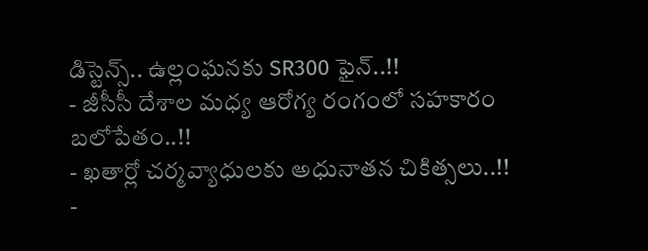డిస్టెన్స్.. ఉల్లంఘనకు SR300 ఫైన్..!!
- జీసీసీ దేశాల మధ్య ఆరోగ్య రంగంలో సహకారం బలోపేతం..!!
- ఖతార్లో చర్మవ్యాధులకు అధునాతన చికిత్సలు..!!
-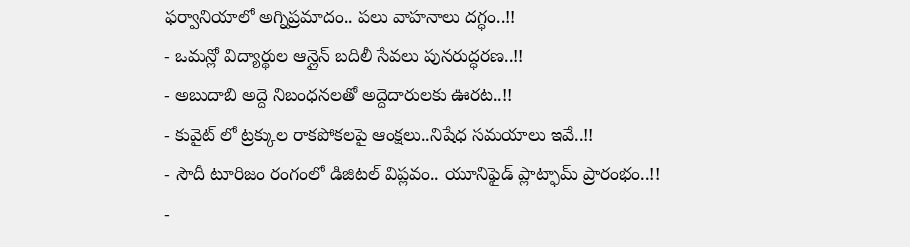ఫర్వానియాలో అగ్నిప్రమాదం.. పలు వాహనాలు దగ్ధం..!!
- ఒమన్లో విద్యార్థుల ఆన్లైన్ బదిలీ సేవలు పునరుద్ధరణ..!!
- అబుదాబి అద్దె నిబంధనలతో అద్దెదారులకు ఊరట..!!
- కువైట్ లో ట్రక్కుల రాకపోకలపై ఆంక్షలు..నిషేధ సమయాలు ఇవే..!!
- సౌదీ టూరిజం రంగంలో డిజిటల్ విప్లవం.. యూనిఫైడ్ ప్లాట్ఫామ్ ప్రారంభం..!!
-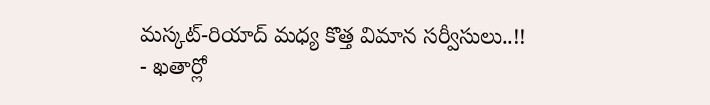మస్కట్-రియాద్ మధ్య కొత్త విమాన సర్వీసులు..!!
- ఖతార్లో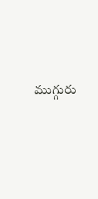ముగ్గురు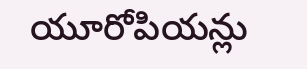యూరోపియన్లు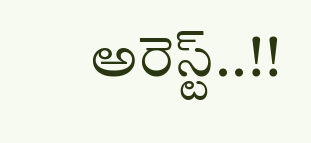అరెస్ట్..!!